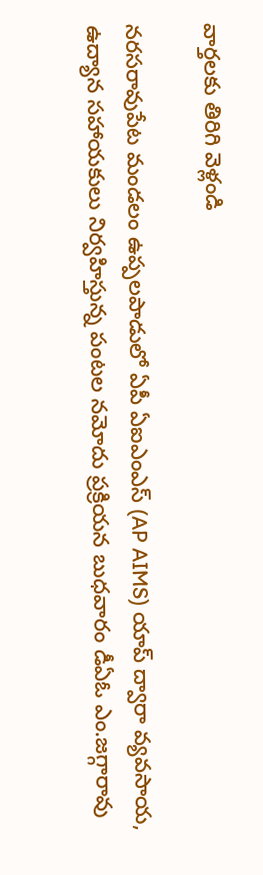వార్తలకు తిరిగి వెళ్లండి

నరసరావుపేట మండలం ఉప్పలపాడులో ఏపీ ఏఐఎంఎస్ (AP AIMS) యాప్ ద్వారా వ్యవసాయ, ఉద్యాన సహాయకులు నిర్వహిస్తున్న పంటల నమోదు ప్రక్రియన బుధవారం డీఏఓ ఎం.జగ్గారావు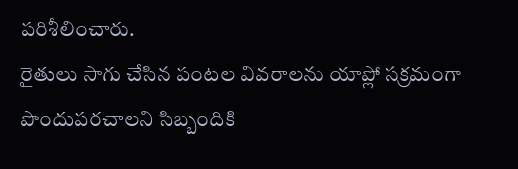పరిశీలించారు.
రైతులు సాగు చేసిన పంటల వివరాలను యాప్లో సక్రమంగా పొందుపరచాలని సిబ్బందికి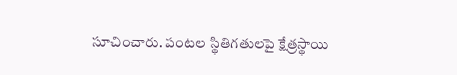సూచించారు. పంటల స్థితిగతులపై క్షేత్రస్థాయి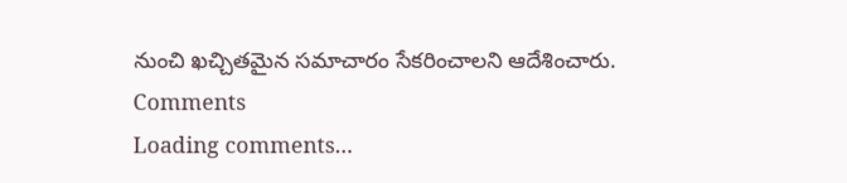నుంచి ఖచ్చితమైన సమాచారం సేకరించాలని ఆదేశించారు.
Comments
Loading comments...